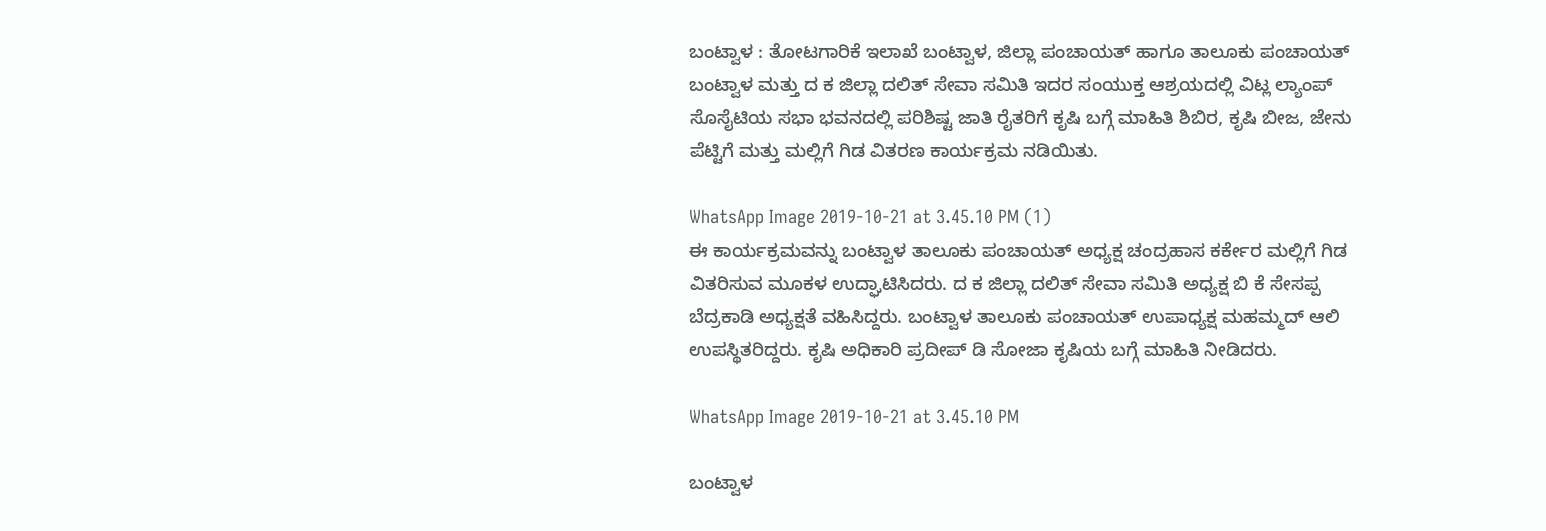ಬಂಟ್ವಾಳ : ತೋಟಗಾರಿಕೆ ಇಲಾಖೆ ಬಂಟ್ವಾಳ, ಜಿಲ್ಲಾ ಪಂಚಾಯತ್ ಹಾಗೂ ತಾಲೂಕು ಪಂಚಾಯತ್ ಬಂಟ್ವಾಳ ಮತ್ತು ದ ಕ ಜಿಲ್ಲಾ ದಲಿತ್ ಸೇವಾ ಸಮಿತಿ ಇದರ ಸಂಯುಕ್ತ ಆಶ್ರಯದಲ್ಲಿ ವಿಟ್ಲ ಲ್ಯಾಂಪ್ ಸೊಸೈಟಿಯ ಸಭಾ ಭವನದಲ್ಲಿ ಪರಿಶಿಷ್ಟ ಜಾತಿ ರೈತರಿಗೆ ಕೃಷಿ ಬಗ್ಗೆ ಮಾಹಿತಿ ಶಿಬಿರ, ಕೃಷಿ ಬೀಜ, ಜೇನು ಪೆಟ್ಟಿಗೆ ಮತ್ತು ಮಲ್ಲಿಗೆ ಗಿಡ ವಿತರಣ ಕಾರ್ಯಕ್ರಮ ನಡಿಯಿತು.

WhatsApp Image 2019-10-21 at 3.45.10 PM (1)
ಈ ಕಾರ್ಯಕ್ರಮವನ್ನು ಬಂಟ್ವಾಳ ತಾಲೂಕು ಪಂಚಾಯತ್ ಅಧ್ಯಕ್ಷ ಚಂದ್ರಹಾಸ ಕರ್ಕೇರ ಮಲ್ಲಿಗೆ ಗಿಡ ವಿತರಿಸುವ ಮೂಕಳ ಉದ್ಘಾಟಿಸಿದರು. ದ ಕ ಜಿಲ್ಲಾ ದಲಿತ್ ಸೇವಾ ಸಮಿತಿ ಅಧ್ಯಕ್ಷ ಬಿ ಕೆ ಸೇಸಪ್ಪ ಬೆದ್ರಕಾಡಿ ಅಧ್ಯಕ್ಷತೆ ವಹಿಸಿದ್ದರು. ಬಂಟ್ವಾಳ ತಾಲೂಕು ಪಂಚಾಯತ್ ಉಪಾಧ್ಯಕ್ಷ ಮಹಮ್ಮದ್ ಆಲಿ ಉಪಸ್ಥಿತರಿದ್ದರು. ಕೃಷಿ ಅಧಿಕಾರಿ ಪ್ರದೀಪ್ ಡಿ ಸೋಜಾ ಕೃಷಿಯ ಬಗ್ಗೆ ಮಾಹಿತಿ ನೀಡಿದರು.

WhatsApp Image 2019-10-21 at 3.45.10 PM

ಬಂಟ್ವಾಳ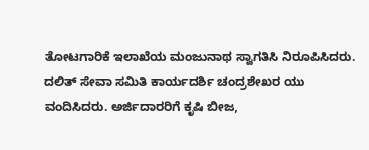ತೋಟಗಾರಿಕೆ ಇಲಾಖೆಯ ಮಂಜುನಾಥ ಸ್ವಾಗತಿಸಿ ನಿರೂಪಿಸಿದರು. ದಲಿತ್ ಸೇವಾ ಸಮಿತಿ ಕಾರ್ಯದರ್ಶಿ ಚಂದ್ರಶೇಖರ ಯು ವಂದಿಸಿದರು. ಅರ್ಜಿದಾರರಿಗೆ ಕೃಷಿ ಬೀಜ,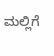ಮಲ್ಲಿಗೆ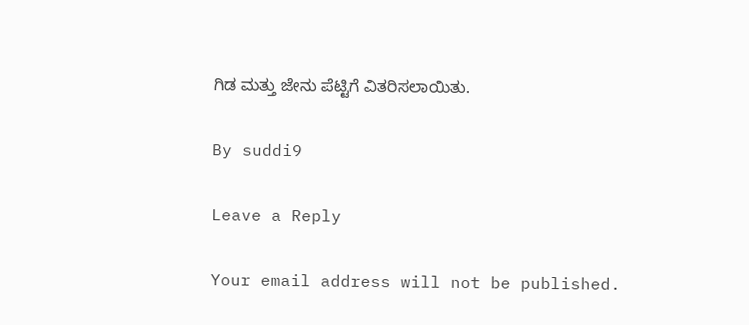ಗಿಡ ಮತ್ತು ಜೇನು ಪೆಟ್ಟಿಗೆ ವಿತರಿಸಲಾಯಿತು.

By suddi9

Leave a Reply

Your email address will not be published.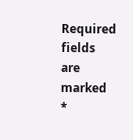Required fields are marked *